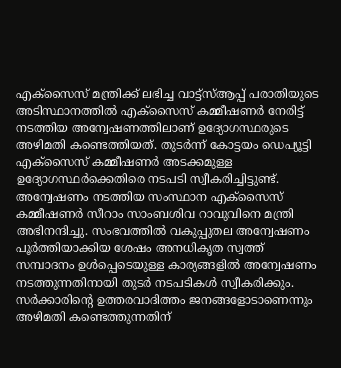എക്സൈസ് മന്ത്രിക്ക് ലഭിച്ച വാട്ട്സ്ആപ്പ് പരാതിയുടെ അടിസ്ഥാനത്തിൽ എക്സൈസ് കമ്മീഷണർ നേരിട്ട് നടത്തിയ അന്വേഷണത്തിലാണ് ഉദ്യോഗസ്ഥരുടെ അഴിമതി കണ്ടെത്തിയത്. തുടർന്ന് കോട്ടയം ഡെപ്യൂട്ടി എക്സൈസ് കമ്മീഷണർ അടക്കമുള്ള ഉദ്യോഗസ്ഥർക്കെതിരെ നടപടി സ്വീകരിച്ചിട്ടുണ്ട്. അന്വേഷണം നടത്തിയ സംസ്ഥാന എക്സൈസ് കമ്മീഷണർ സീറാം സാംബശിവ റാവുവിനെ മന്ത്രി അഭിനന്ദിച്ചു. സംഭവത്തിൽ വകുപ്പുതല അന്വേഷണം പൂർത്തിയാക്കിയ ശേഷം അനധികൃത സ്വത്ത് സമ്പാദനം ഉൾപ്പെടെയുള്ള കാര്യങ്ങളിൽ അന്വേഷണം നടത്തുന്നതിനായി തുടർ നടപടികൾ സ്വീകരിക്കും. സർക്കാരിന്റെ ഉത്തരവാദിത്തം ജനങ്ങളോടാണെന്നും അഴിമതി കണ്ടെത്തുന്നതിന്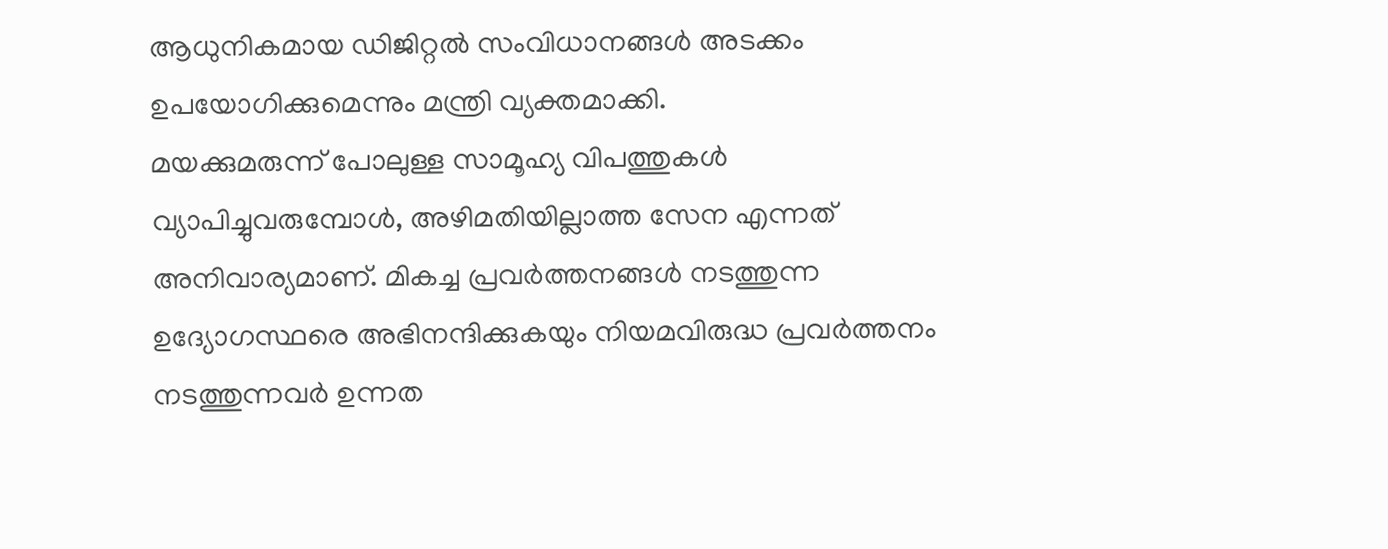ആധുനികമായ ഡിജിറ്റൽ സംവിധാനങ്ങൾ അടക്കം ഉപയോഗിക്കുമെന്നും മന്ത്രി വ്യക്തമാക്കി.
മയക്കുമരുന്ന് പോലുള്ള സാമൂഹ്യ വിപത്തുകൾ വ്യാപിച്ചുവരുമ്പോൾ, അഴിമതിയില്ലാത്ത സേന എന്നത് അനിവാര്യമാണ്. മികച്ച പ്രവർത്തനങ്ങൾ നടത്തുന്ന ഉദ്യോഗസ്ഥരെ അഭിനന്ദിക്കുകയും നിയമവിരുദ്ധ പ്രവർത്തനം നടത്തുന്നവർ ഉന്നത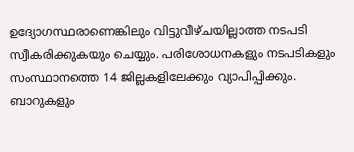ഉദ്യോഗസ്ഥരാണെങ്കിലും വിട്ടുവീഴ്ചയില്ലാത്ത നടപടി സ്വീകരിക്കുകയും ചെയ്യും. പരിശോധനകളും നടപടികളും സംസ്ഥാനത്തെ 14 ജില്ലകളിലേക്കും വ്യാപിപ്പിക്കും. ബാറുകളും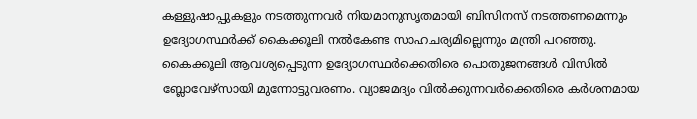കള്ളുഷാപ്പുകളും നടത്തുന്നവർ നിയമാനുസൃതമായി ബിസിനസ് നടത്തണമെന്നും ഉദ്യോഗസ്ഥർക്ക് കൈക്കൂലി നൽകേണ്ട സാഹചര്യമില്ലെന്നും മന്ത്രി പറഞ്ഞു. കൈക്കൂലി ആവശ്യപ്പെടുന്ന ഉദ്യോഗസ്ഥർക്കെതിരെ പൊതുജനങ്ങൾ വിസിൽ ബ്ലോവേഴ്സായി മുന്നോട്ടുവരണം. വ്യാജമദ്യം വിൽക്കുന്നവർക്കെതിരെ കർശനമായ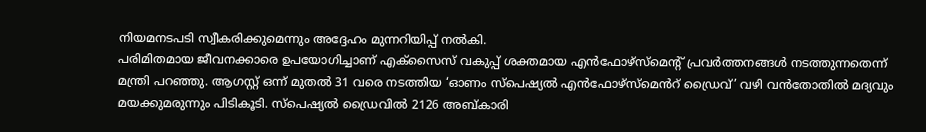നിയമനടപടി സ്വീകരിക്കുമെന്നും അദ്ദേഹം മുന്നറിയിപ്പ് നൽകി.
പരിമിതമായ ജീവനക്കാരെ ഉപയോഗിച്ചാണ് എക്സൈസ് വകുപ്പ് ശക്തമായ എൻഫോഴ്സ്മെന്റ് പ്രവർത്തനങ്ങൾ നടത്തുന്നതെന്ന് മന്ത്രി പറഞ്ഞു. ആഗസ്റ്റ് ഒന്ന് മുതൽ 31 വരെ നടത്തിയ ‘ഓണം സ്പെഷ്യൽ എൻഫോഴ്സ്മെൻറ് ഡ്രൈവ്’ വഴി വൻതോതിൽ മദ്യവും മയക്കുമരുന്നും പിടികൂടി. സ്പെഷ്യൽ ഡ്രൈവിൽ 2126 അബ്കാരി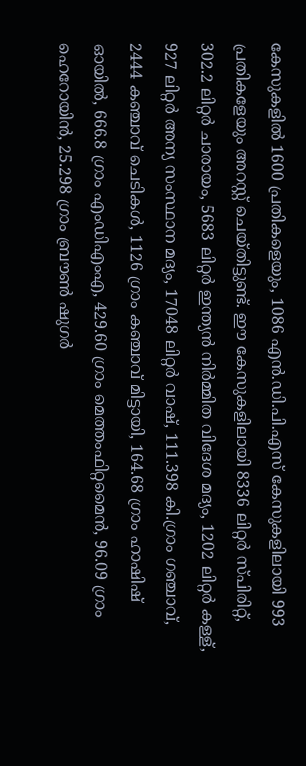കേസുകളിൽ 1600 പ്രതികളെയും, 1086 എൻ.ഡി.പി.എസ് കേസുകളിലായി 993 പ്രതികളേയും അറസ്റ്റ് ചെയ്തിട്ടുണ്ട്. ഈ കേസുകളിലായി 8336 ലിറ്റർ സ്പിരിറ്റ്, 302.2 ലിറ്റർ ചാരായം, 5683 ലിറ്റർ ഇന്ത്യൻ നിർമ്മിത വിദേശ മദ്യം, 1202 ലിറ്റർ കള്ള്, 927 ലിറ്റർ അന്യ സംസ്ഥാന മദ്യം, 17048 ലിറ്റർ വാഷ്, 111.398 കി.ഗ്രാം ഗഞ്ചാവ്, 2444 കഞ്ചാവ് ചെടികൾ, 1126 ഗ്രാം കഞ്ചാവ് മിട്ടായി, 164.68 ഗ്രാം ഹാഷിഷ് ഓയിൽ, 666.8 ഗ്രാം എംഡിഎംഎ, 429.60 ഗ്രാം മെത്തംഫിറ്റമൈൻ, 96.09 ഗ്രാം ഹെറോയിൻ, 25.298 ഗ്രാം ബ്രൗൺ ഷുഗർ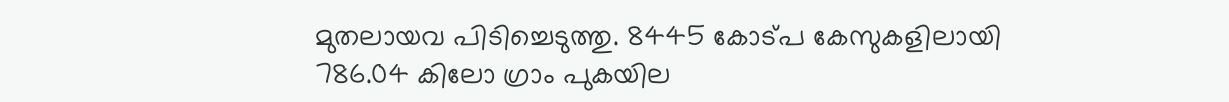മുതലായവ പിടിച്ചെടുത്തു. 8445 കോട്പ കേസുകളിലായി 786.04 കിലോ ഗ്രാം പുകയില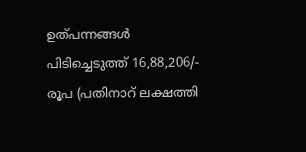ഉത്പന്നങ്ങൾ പിടിച്ചെടുത്ത് 16,88,206/- രൂപ (പതിനാറ് ലക്ഷത്തി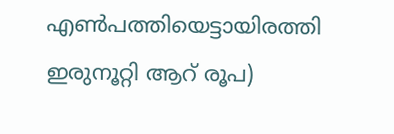എൺപത്തിയെട്ടായിരത്തി ഇരുനൂറ്റി ആറ് രൂപ)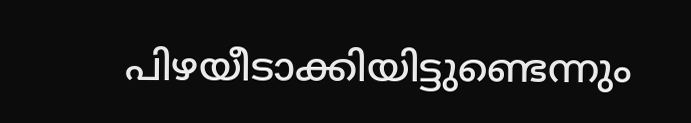പിഴയീടാക്കിയിട്ടുണ്ടെന്നും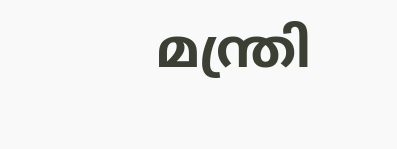മന്ത്രി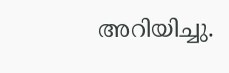അറിയിച്ചു.